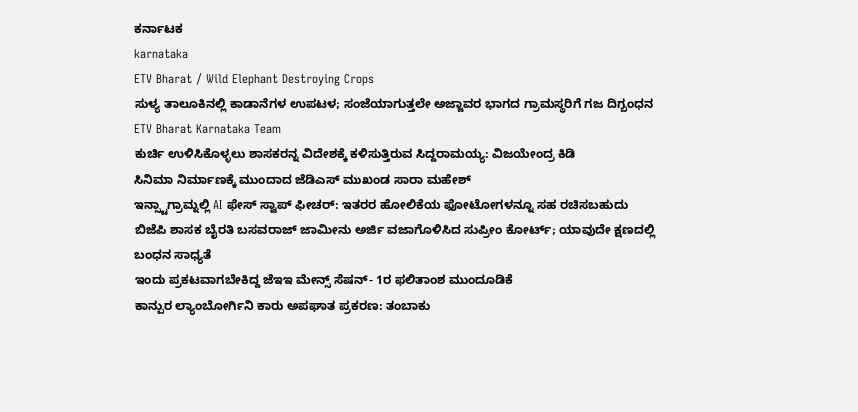ಕರ್ನಾಟಕ
karnataka
ETV Bharat / Wild Elephant Destroying Crops
ಸುಳ್ಯ ತಾಲೂಕಿನಲ್ಲಿ ಕಾಡಾನೆಗಳ ಉಪಟಳ; ಸಂಜೆಯಾಗುತ್ತಲೇ ಅಜ್ಜಾವರ ಭಾಗದ ಗ್ರಾಮಸ್ಥರಿಗೆ ಗಜ ದಿಗ್ಬಂಧನ
ETV Bharat Karnataka Team
ಕುರ್ಚಿ ಉಳಿಸಿಕೊಳ್ಳಲು ಶಾಸಕರನ್ನ ವಿದೇಶಕ್ಕೆ ಕಳಿಸುತ್ತಿರುವ ಸಿದ್ದರಾಮಯ್ಯ: ವಿಜಯೇಂದ್ರ ಕಿಡಿ
ಸಿನಿಮಾ ನಿರ್ಮಾಣಕ್ಕೆ ಮುಂದಾದ ಜೆಡಿಎಸ್ ಮುಖಂಡ ಸಾರಾ ಮಹೇಶ್
ಇನ್ಸ್ಟಾಗ್ರಾಮ್ನಲ್ಲಿ AI ಫೇಸ್ ಸ್ವಾಪ್ ಫೀಚರ್: ಇತರರ ಹೋಲಿಕೆಯ ಫೋಟೋಗಳನ್ನೂ ಸಹ ರಚಿಸಬಹುದು
ಬಿಜೆಪಿ ಶಾಸಕ ಬೈರತಿ ಬಸವರಾಜ್ ಜಾಮೀನು ಅರ್ಜಿ ವಜಾಗೊಳಿಸಿದ ಸುಪ್ರೀಂ ಕೋರ್ಟ್; ಯಾವುದೇ ಕ್ಷಣದಲ್ಲಿ ಬಂಧನ ಸಾಧ್ಯತೆ
ಇಂದು ಪ್ರಕಟವಾಗಬೇಕಿದ್ದ ಜೆಇಇ ಮೇನ್ಸ್ ಸೆಷನ್- 1ರ ಫಲಿತಾಂಶ ಮುಂದೂಡಿಕೆ
ಕಾನ್ಪುರ ಲ್ಯಾಂಬೋರ್ಗಿನಿ ಕಾರು ಅಪಘಾತ ಪ್ರಕರಣ: ತಂಬಾಕು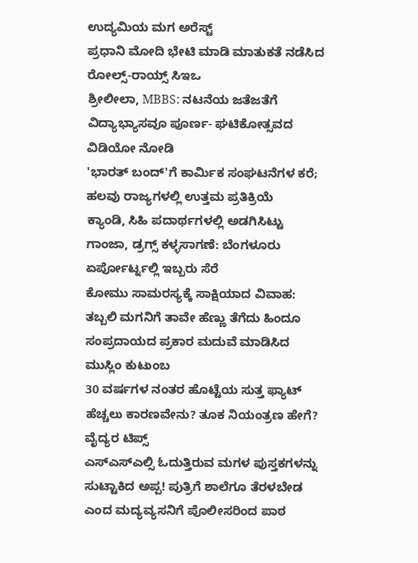ಉದ್ಯಮಿಯ ಮಗ ಅರೆಸ್ಟ್
ಪ್ರಧಾನಿ ಮೋದಿ ಭೇಟಿ ಮಾಡಿ ಮಾತುಕತೆ ನಡೆಸಿದ ರೋಲ್ಸ್-ರಾಯ್ಸ್ ಸಿಇಒ
ಶ್ರೀಲೀಲಾ, MBBS: ನಟನೆಯ ಜತೆಜತೆಗೆ ವಿದ್ಯಾಭ್ಯಾಸವೂ ಪೂರ್ಣ- ಘಟಿಕೋತ್ಸವದ ವಿಡಿಯೋ ನೋಡಿ
'ಭಾರತ್ ಬಂದ್'ಗೆ ಕಾರ್ಮಿಕ ಸಂಘಟನೆಗಳ ಕರೆ; ಹಲವು ರಾಜ್ಯಗಳಲ್ಲಿ ಉತ್ತಮ ಪ್ರತಿಕ್ರಿಯೆ
ಕ್ಯಾಂಡಿ, ಸಿಹಿ ಪದಾರ್ಥಗಳಲ್ಲಿ ಅಡಗಿಸಿಟ್ಟು ಗಾಂಜಾ, ಡ್ರಗ್ಸ್ ಕಳ್ಳಸಾಗಣೆ: ಬೆಂಗಳೂರು ಏರ್ಪೋರ್ಟ್ನಲ್ಲಿ ಇಬ್ಬರು ಸೆರೆ
ಕೋಮು ಸಾಮರಸ್ಯಕ್ಕೆ ಸಾಕ್ಷಿಯಾದ ವಿವಾಹ: ತಬ್ಬಲಿ ಮಗನಿಗೆ ತಾವೇ ಹೆಣ್ಣು ತೆಗೆದು ಹಿಂದೂ ಸಂಪ್ರದಾಯದ ಪ್ರಕಾರ ಮದುವೆ ಮಾಡಿಸಿದ ಮುಸ್ಲಿಂ ಕುಟುಂಬ
30 ವರ್ಷಗಳ ನಂತರ ಹೊಟ್ಟೆಯ ಸುತ್ತ ಫ್ಯಾಟ್ ಹೆಚ್ಚಲು ಕಾರಣವೇನು? ತೂಕ ನಿಯಂತ್ರಣ ಹೇಗೆ? ವೈದ್ಯರ ಟಿಪ್ಸ್
ಎಸ್ಎಸ್ಎಲ್ಸಿ ಓದುತ್ತಿರುವ ಮಗಳ ಪುಸ್ತಕಗಳನ್ನು ಸುಟ್ಟಾಕಿದ ಅಪ್ಪ! ಪುತ್ರಿಗೆ ಶಾಲೆಗೂ ತೆರಳಬೇಡ ಎಂದ ಮದ್ಯವ್ಯಸನಿಗೆ ಪೊಲೀಸರಿಂದ ಪಾಠ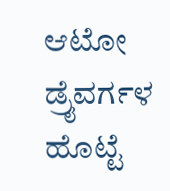ಆಟೋ ಡ್ರೈವರ್ಗಳ ಹೊಟ್ಟೆ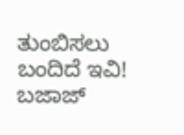ತುಂಬಿಸಲು ಬಂದಿದೆ ಇವಿ! ಬಜಾಜ್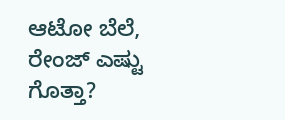ಆಟೋ ಬೆಲೆ, ರೇಂಜ್ ಎಷ್ಟು ಗೊತ್ತಾ?